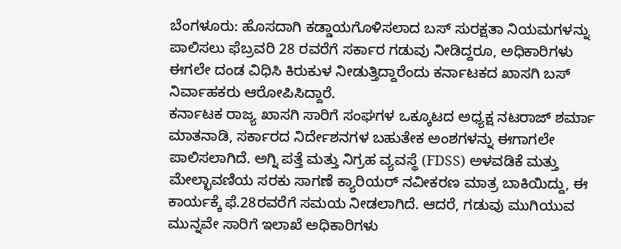ಬೆಂಗಳೂರು: ಹೊಸದಾಗಿ ಕಡ್ಡಾಯಗೊಳಿಸಲಾದ ಬಸ್ ಸುರಕ್ಷತಾ ನಿಯಮಗಳನ್ನು ಪಾಲಿಸಲು ಫೆಬ್ರವರಿ 28 ರವರೆಗೆ ಸರ್ಕಾರ ಗಡುವು ನೀಡಿದ್ದರೂ, ಅಧಿಕಾರಿಗಳು ಈಗಲೇ ದಂಡ ವಿಧಿಸಿ ಕಿರುಕುಳ ನೀಡುತ್ತಿದ್ದಾರೆಂದು ಕರ್ನಾಟಕದ ಖಾಸಗಿ ಬಸ್ ನಿರ್ವಾಹಕರು ಆರೋಪಿಸಿದ್ದಾರೆ.
ಕರ್ನಾಟಕ ರಾಜ್ಯ ಖಾಸಗಿ ಸಾರಿಗೆ ಸಂಘಗಳ ಒಕ್ಕೂಟದ ಅಧ್ಯಕ್ಷ ನಟರಾಜ್ ಶರ್ಮಾ ಮಾತನಾಡಿ, ಸರ್ಕಾರದ ನಿರ್ದೇಶನಗಳ ಬಹುತೇಕ ಅಂಶಗಳನ್ನು ಈಗಾಗಲೇ ಪಾಲಿಸಲಾಗಿದೆ. ಅಗ್ನಿ ಪತ್ತೆ ಮತ್ತು ನಿಗ್ರಹ ವ್ಯವಸ್ಥೆ (FDSS) ಅಳವಡಿಕೆ ಮತ್ತು ಮೇಲ್ಛಾವಣಿಯ ಸರಕು ಸಾಗಣೆ ಕ್ಯಾರಿಯರ್ ನವೀಕರಣ ಮಾತ್ರ ಬಾಕಿಯಿದ್ದು, ಈ ಕಾರ್ಯಕ್ಕೆ ಫೆ.28ರವರೆಗೆ ಸಮಯ ನೀಡಲಾಗಿದೆ. ಆದರೆ, ಗಡುವು ಮುಗಿಯುವ ಮುನ್ನವೇ ಸಾರಿಗೆ ಇಲಾಖೆ ಅಧಿಕಾರಿಗಳು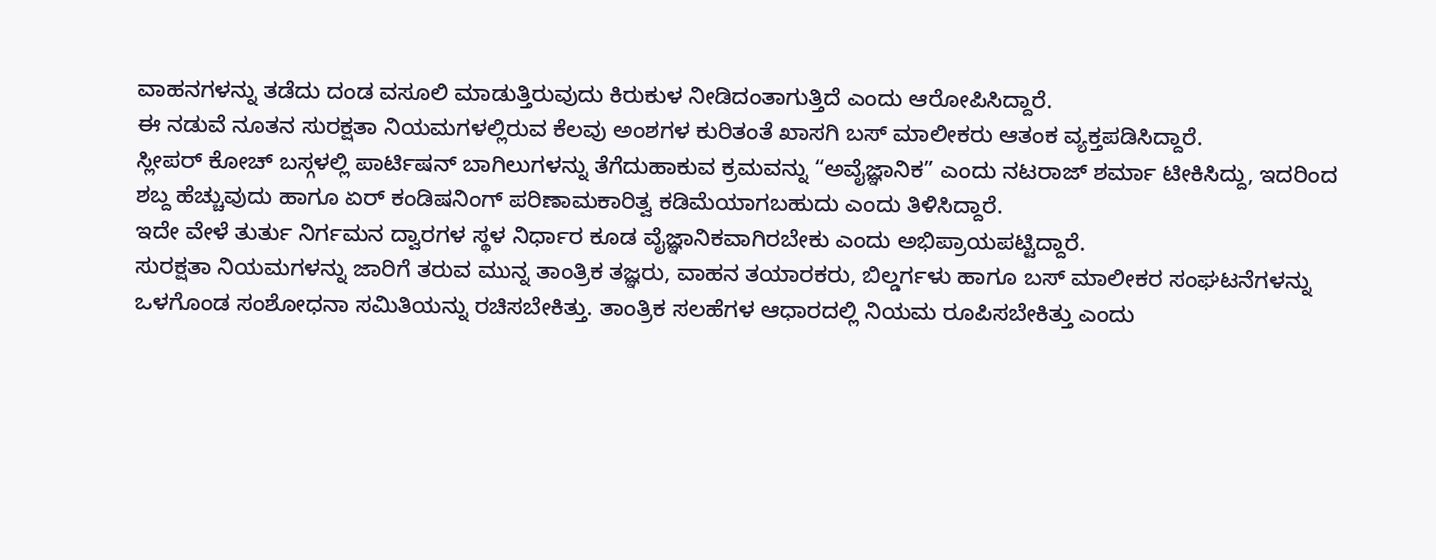ವಾಹನಗಳನ್ನು ತಡೆದು ದಂಡ ವಸೂಲಿ ಮಾಡುತ್ತಿರುವುದು ಕಿರುಕುಳ ನೀಡಿದಂತಾಗುತ್ತಿದೆ ಎಂದು ಆರೋಪಿಸಿದ್ದಾರೆ.
ಈ ನಡುವೆ ನೂತನ ಸುರಕ್ಷತಾ ನಿಯಮಗಳಲ್ಲಿರುವ ಕೆಲವು ಅಂಶಗಳ ಕುರಿತಂತೆ ಖಾಸಗಿ ಬಸ್ ಮಾಲೀಕರು ಆತಂಕ ವ್ಯಕ್ತಪಡಿಸಿದ್ದಾರೆ.
ಸ್ಲೀಪರ್ ಕೋಚ್ ಬಸ್ಗಳಲ್ಲಿ ಪಾರ್ಟಿಷನ್ ಬಾಗಿಲುಗಳನ್ನು ತೆಗೆದುಹಾಕುವ ಕ್ರಮವನ್ನು “ಅವೈಜ್ಞಾನಿಕ” ಎಂದು ನಟರಾಜ್ ಶರ್ಮಾ ಟೀಕಿಸಿದ್ದು, ಇದರಿಂದ ಶಬ್ದ ಹೆಚ್ಚುವುದು ಹಾಗೂ ಏರ್ ಕಂಡಿಷನಿಂಗ್ ಪರಿಣಾಮಕಾರಿತ್ವ ಕಡಿಮೆಯಾಗಬಹುದು ಎಂದು ತಿಳಿಸಿದ್ದಾರೆ.
ಇದೇ ವೇಳೆ ತುರ್ತು ನಿರ್ಗಮನ ದ್ವಾರಗಳ ಸ್ಥಳ ನಿರ್ಧಾರ ಕೂಡ ವೈಜ್ಞಾನಿಕವಾಗಿರಬೇಕು ಎಂದು ಅಭಿಪ್ರಾಯಪಟ್ಟಿದ್ದಾರೆ.
ಸುರಕ್ಷತಾ ನಿಯಮಗಳನ್ನು ಜಾರಿಗೆ ತರುವ ಮುನ್ನ ತಾಂತ್ರಿಕ ತಜ್ಞರು, ವಾಹನ ತಯಾರಕರು, ಬಿಲ್ಡರ್ಗಳು ಹಾಗೂ ಬಸ್ ಮಾಲೀಕರ ಸಂಘಟನೆಗಳನ್ನು ಒಳಗೊಂಡ ಸಂಶೋಧನಾ ಸಮಿತಿಯನ್ನು ರಚಿಸಬೇಕಿತ್ತು. ತಾಂತ್ರಿಕ ಸಲಹೆಗಳ ಆಧಾರದಲ್ಲಿ ನಿಯಮ ರೂಪಿಸಬೇಕಿತ್ತು ಎಂದು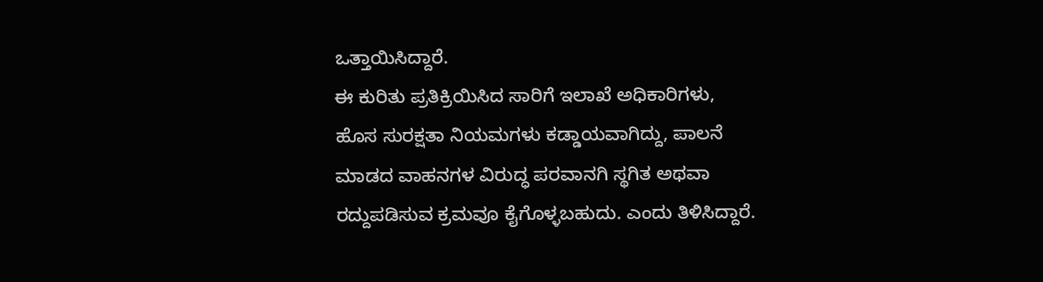ಒತ್ತಾಯಿಸಿದ್ದಾರೆ.
ಈ ಕುರಿತು ಪ್ರತಿಕ್ರಿಯಿಸಿದ ಸಾರಿಗೆ ಇಲಾಖೆ ಅಧಿಕಾರಿಗಳು, ಹೊಸ ಸುರಕ್ಷತಾ ನಿಯಮಗಳು ಕಡ್ಡಾಯವಾಗಿದ್ದು, ಪಾಲನೆ ಮಾಡದ ವಾಹನಗಳ ವಿರುದ್ಧ ಪರವಾನಗಿ ಸ್ಥಗಿತ ಅಥವಾ ರದ್ದುಪಡಿಸುವ ಕ್ರಮವೂ ಕೈಗೊಳ್ಳಬಹುದು. ಎಂದು ತಿಳಿಸಿದ್ದಾರೆ.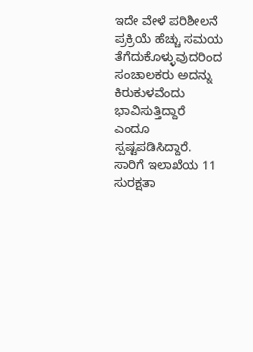ಇದೇ ವೇಳೆ ಪರಿಶೀಲನೆ ಪ್ರಕ್ರಿಯೆ ಹೆಚ್ಚು ಸಮಯ ತೆಗೆದುಕೊಳ್ಳುವುದರಿಂದ ಸಂಚಾಲಕರು ಅದನ್ನು ಕಿರುಕುಳವೆಂದು ಭಾವಿಸುತ್ತಿದ್ದಾರೆ ಎಂದೂ ಸ್ಪಷ್ಟಪಡಿಸಿದ್ದಾರೆ.
ಸಾರಿಗೆ ಇಲಾಖೆಯ 11 ಸುರಕ್ಷತಾ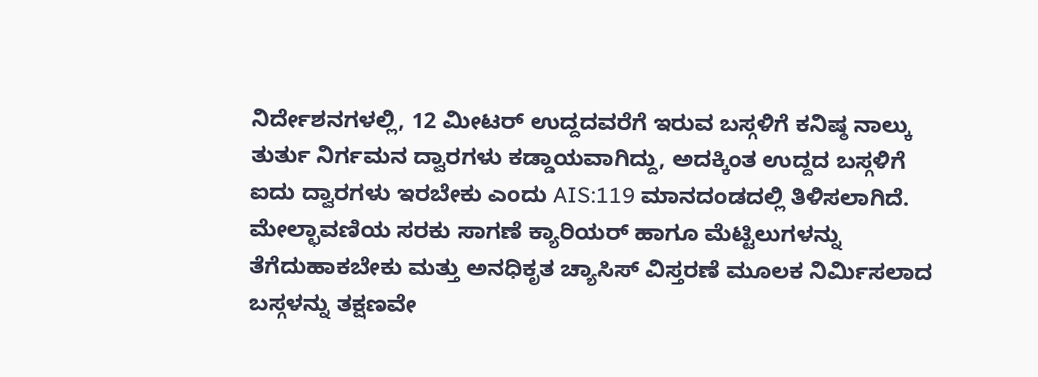ನಿರ್ದೇಶನಗಳಲ್ಲಿ, 12 ಮೀಟರ್ ಉದ್ದದವರೆಗೆ ಇರುವ ಬಸ್ಗಳಿಗೆ ಕನಿಷ್ಠ ನಾಲ್ಕು ತುರ್ತು ನಿರ್ಗಮನ ದ್ವಾರಗಳು ಕಡ್ಡಾಯವಾಗಿದ್ದು, ಅದಕ್ಕಿಂತ ಉದ್ದದ ಬಸ್ಗಳಿಗೆ ಐದು ದ್ವಾರಗಳು ಇರಬೇಕು ಎಂದು AIS:119 ಮಾನದಂಡದಲ್ಲಿ ತಿಳಿಸಲಾಗಿದೆ.
ಮೇಲ್ಛಾವಣಿಯ ಸರಕು ಸಾಗಣೆ ಕ್ಯಾರಿಯರ್ ಹಾಗೂ ಮೆಟ್ಟಿಲುಗಳನ್ನು ತೆಗೆದುಹಾಕಬೇಕು ಮತ್ತು ಅನಧಿಕೃತ ಚ್ಯಾಸಿಸ್ ವಿಸ್ತರಣೆ ಮೂಲಕ ನಿರ್ಮಿಸಲಾದ ಬಸ್ಗಳನ್ನು ತಕ್ಷಣವೇ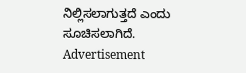ನಿಲ್ಲಿಸಲಾಗುತ್ತದೆ ಎಂದು ಸೂಚಿಸಲಾಗಿದೆ.
Advertisement